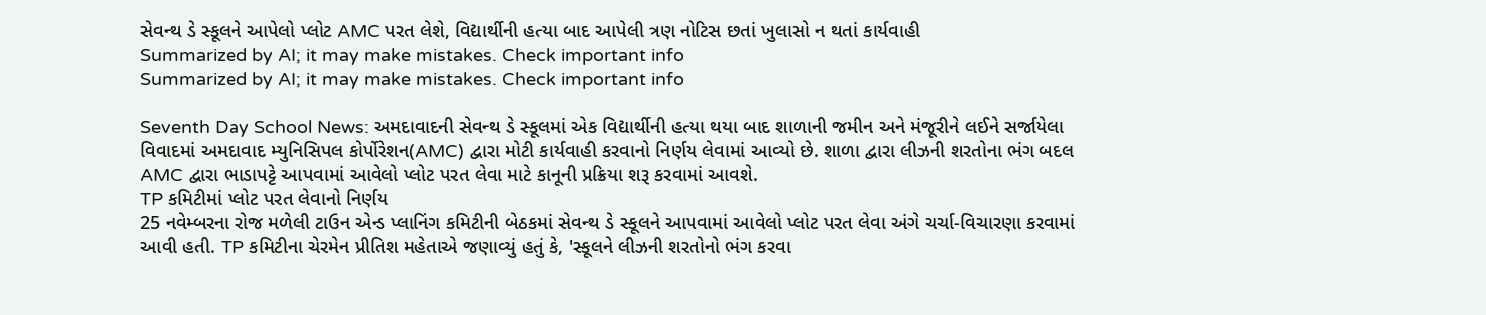સેવન્થ ડે સ્કૂલને આપેલો પ્લોટ AMC પરત લેશે, વિદ્યાર્થીની હત્યા બાદ આપેલી ત્રણ નોટિસ છતાં ખુલાસો ન થતાં કાર્યવાહી
Summarized by AI; it may make mistakes. Check important info
Summarized by AI; it may make mistakes. Check important info

Seventh Day School News: અમદાવાદની સેવન્થ ડે સ્કૂલમાં એક વિદ્યાર્થીની હત્યા થયા બાદ શાળાની જમીન અને મંજૂરીને લઈને સર્જાયેલા વિવાદમાં અમદાવાદ મ્યુનિસિપલ કોર્પોરેશન(AMC) દ્વારા મોટી કાર્યવાહી કરવાનો નિર્ણય લેવામાં આવ્યો છે. શાળા દ્વારા લીઝની શરતોના ભંગ બદલ AMC દ્વારા ભાડાપટ્ટે આપવામાં આવેલો પ્લોટ પરત લેવા માટે કાનૂની પ્રક્રિયા શરૂ કરવામાં આવશે.
TP કમિટીમાં પ્લોટ પરત લેવાનો નિર્ણય
25 નવેમ્બરના રોજ મળેલી ટાઉન એન્ડ પ્લાનિંગ કમિટીની બેઠકમાં સેવન્થ ડે સ્કૂલને આપવામાં આવેલો પ્લોટ પરત લેવા અંગે ચર્ચા-વિચારણા કરવામાં આવી હતી. TP કમિટીના ચેરમેન પ્રીતિશ મહેતાએ જણાવ્યું હતું કે, 'સ્કૂલને લીઝની શરતોનો ભંગ કરવા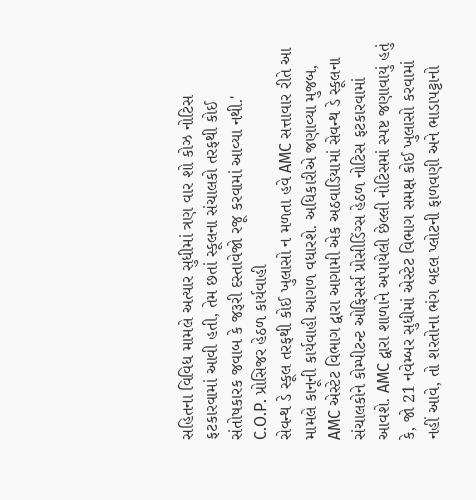સહિતના વિવિધ મામલે અત્યાર સુધીમાં ત્રણ વાર શો કોઝ નોટિસ ફટકારવામાં આવી હતી, તેમ છતાં સ્કૂલના સંચાલકો તરફથી કોઈ સંતોષકારક જવાબ કે જરૂરી દસ્તાવેજો રજૂ કરવામાં આવ્યા નથી.'
C.O.P. પ્રોસિજર હેઠળ કાર્યવાહી
સેવન્થ ડે સ્કૂલ તરફથી કોઈ ખુલાસો ન મળતા હવે AMC સત્તાવાર રીતે આ મામલે કાનૂની કાર્યવાહી આગળ વધારશે. અધિકારીએ જણાવ્યા મુજબ, AMC એસ્ટેટ વિભાગ દ્વારા આગામી એક અઠવાડિયામાં સેવન્થ ડે સ્કૂલના સંચાલકોને કોમ્પીટન્ટ ઓફિસર્સ પ્રોસીડિંગ્સ હેઠળ નોટિસ ફટકારવામાં આવશે. AMC દ્વારા શાળાને અપાયેલી છેલ્લી નોટિસમાં સ્પષ્ટ જણાવાયું હતું કે, જો 21 નવેમ્બર સુધીમાં એસ્ટેટ વિભાગ સમક્ષ કોઈ ખુલાસો કરવામાં નહીં આવે, તો શરતોના ભંગ બદલ પ્લોટની ફાળવણી અને ભાડાપટ્ટાનો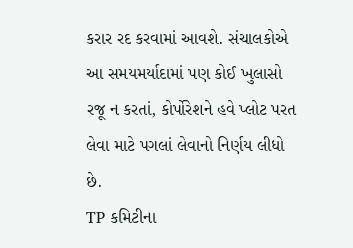કરાર રદ કરવામાં આવશે. સંચાલકોએ આ સમયમર્યાદામાં પણ કોઈ ખુલાસો રજૂ ન કરતાં, કોર્પોરેશને હવે પ્લોટ પરત લેવા માટે પગલાં લેવાનો નિર્ણય લીધો છે.
TP કમિટીના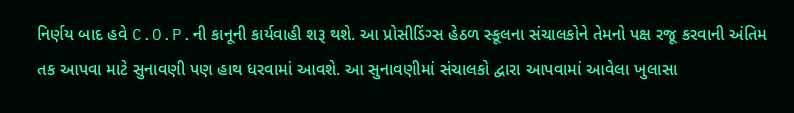નિર્ણય બાદ હવે C.O.P.ની કાનૂની કાર્યવાહી શરૂ થશે. આ પ્રોસીડિંગ્સ હેઠળ સ્કૂલના સંચાલકોને તેમનો પક્ષ રજૂ કરવાની અંતિમ તક આપવા માટે સુનાવણી પણ હાથ ધરવામાં આવશે. આ સુનાવણીમાં સંચાલકો દ્વારા આપવામાં આવેલા ખુલાસા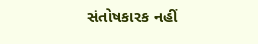સંતોષકારક નહીં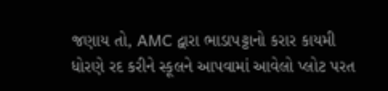જણાય તો, AMC દ્વારા ભાડાપટ્ટાનો કરાર કાયમી ધોરણે રદ કરીને સ્કૂલને આપવામાં આવેલો પ્લોટ પરત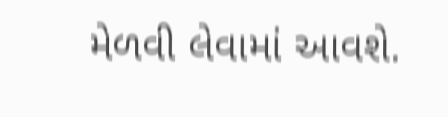મેળવી લેવામાં આવશે.